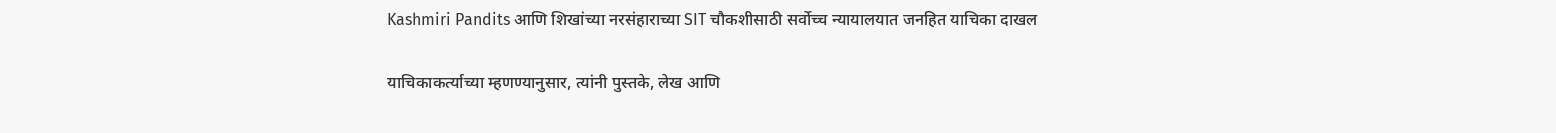Kashmiri Pandits आणि शिखांच्या नरसंहाराच्या SIT चौकशीसाठी सर्वोच्च न्यायालयात जनहित याचिका दाखल

याचिकाकर्त्याच्या म्हणण्यानुसार, त्यांनी पुस्तके, लेख आणि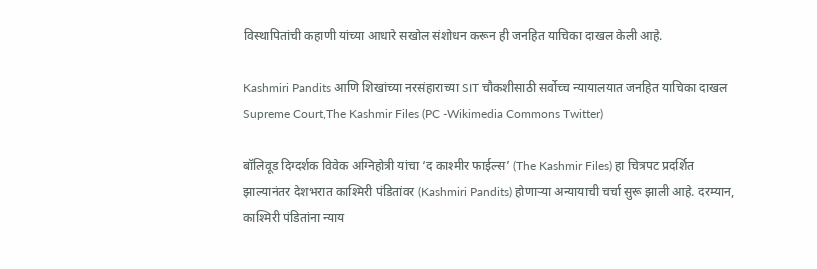विस्थापितांची कहाणी यांच्या आधारे सखोल संशोधन करून ही जनहित याचिका दाखल केली आहे.

Kashmiri Pandits आणि शिखांच्या नरसंहाराच्या SIT चौकशीसाठी सर्वोच्च न्यायालयात जनहित याचिका दाखल
Supreme Court,The Kashmir Files (PC -Wikimedia Commons Twitter)

बॉलिवूड दिग्दर्शक विवेक अग्निहोत्री यांचा ‘द काश्मीर फाईल्स’ (The Kashmir Files) हा चित्रपट प्रदर्शित झाल्यानंतर देशभरात काश्मिरी पंडितांवर (Kashmiri Pandits) होणाऱ्या अन्यायाची चर्चा सुरू झाली आहे. दरम्यान, काश्मिरी पंडितांना न्याय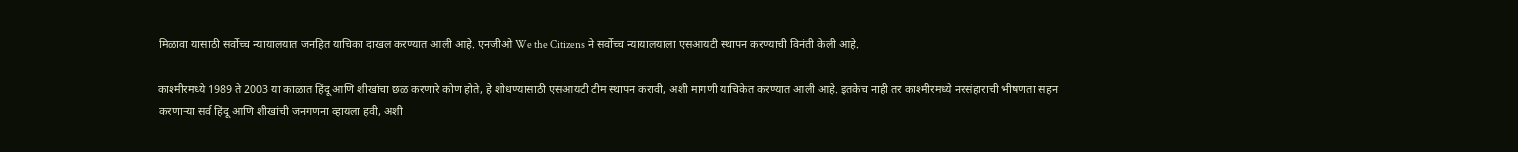मिळावा यासाठी सर्वोच्च न्यायालयात जनहित याचिका दाखल करण्यात आली आहे. एनजीओ We the Citizens ने सर्वोच्च न्यायालयाला एसआयटी स्थापन करण्याची विनंती केली आहे.

काश्मीरमध्ये 1989 ते 2003 या काळात हिंदू आणि शीखांचा छळ करणारे कोण होते, हे शोधण्यासाठी एसआयटी टीम स्थापन करावी, अशी मागणी याचिकेत करण्यात आली आहे. इतकेच नाही तर काश्मीरमध्ये नरसंहाराची भीषणता सहन करणाऱ्या सर्व हिंदू आणि शीखांची जनगणना व्हायला हवी, अशी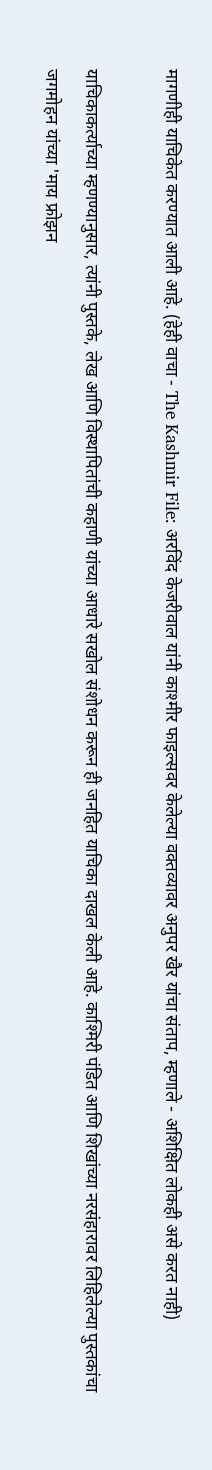मागणीही याचिकेत करण्यात आली आहे. (हेही वाचा - The Kashmir File: अरविंद केजरीवाल यांनी काश्मीर फाइल्सवर केलेल्या वक्तव्यावर अनुपर खैर यांचा संताप, म्हणाले - अशिक्षित लोकही असे करत नाही)

याचिकाकर्त्याच्या म्हणण्यानुसार, त्यांनी पुस्तके, लेख आणि विस्थापितांची कहाणी यांच्या आधारे सखोल संशोधन करून ही जनहित याचिका दाखल केली आहे. काश्मिरी पंडित आणि शिखांच्या नरसंहारावर लिहिलेल्या पुस्तकांचा जगमोहन यांच्या 'माय फ्रोझन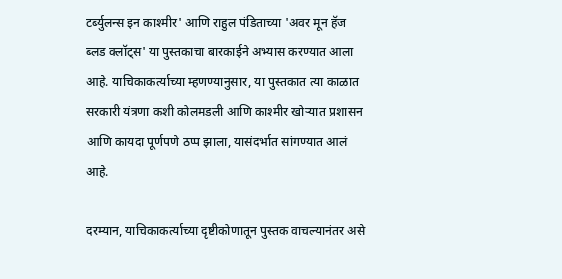टर्ब्युलन्स इन काश्मीर' आणि राहुल पंडिताच्या 'अवर मून हॅज ब्लड क्लॉट्स' या पुस्तकाचा बारकाईने अभ्यास करण्यात आला आहे. याचिकाकर्त्याच्या म्हणण्यानुसार, या पुस्तकात त्या काळात सरकारी यंत्रणा कशी कोलमडली आणि काश्मीर खोऱ्यात प्रशासन आणि कायदा पूर्णपणे ठप्प झाला, यासंदर्भात सांगण्यात आलं आहे.

दरम्यान, याचिकाकर्त्याच्या दृष्टीकोणातून पुस्तक वाचल्यानंतर असे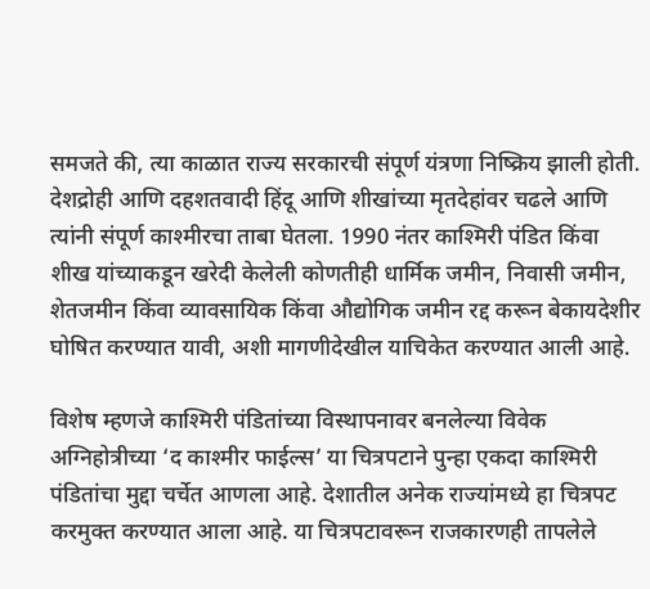समजते की, त्या काळात राज्य सरकारची संपूर्ण यंत्रणा निष्क्रिय झाली होती. देशद्रोही आणि दहशतवादी हिंदू आणि शीखांच्या मृतदेहांवर चढले आणि त्यांनी संपूर्ण काश्मीरचा ताबा घेतला. 1990 नंतर काश्मिरी पंडित किंवा शीख यांच्याकडून खरेदी केलेली कोणतीही धार्मिक जमीन, निवासी जमीन, शेतजमीन किंवा व्यावसायिक किंवा औद्योगिक जमीन रद्द करून बेकायदेशीर घोषित करण्यात यावी, अशी मागणीदेखील याचिकेत करण्यात आली आहे.

विशेष म्हणजे काश्मिरी पंडितांच्या विस्थापनावर बनलेल्या विवेक अग्निहोत्रीच्या ‘द काश्मीर फाईल्स’ या चित्रपटाने पुन्हा एकदा काश्मिरी पंडितांचा मुद्दा चर्चेत आणला आहे. देशातील अनेक राज्यांमध्ये हा चित्रपट करमुक्त करण्यात आला आहे. या चित्रपटावरून राजकारणही तापलेले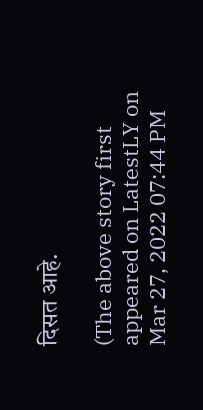दिसत आहे.

(The above story first appeared on LatestLY on Mar 27, 2022 07:44 PM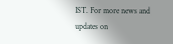IST. For more news and updates on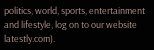politics, world, sports, entertainment and lifestyle, log on to our website latestly.com).